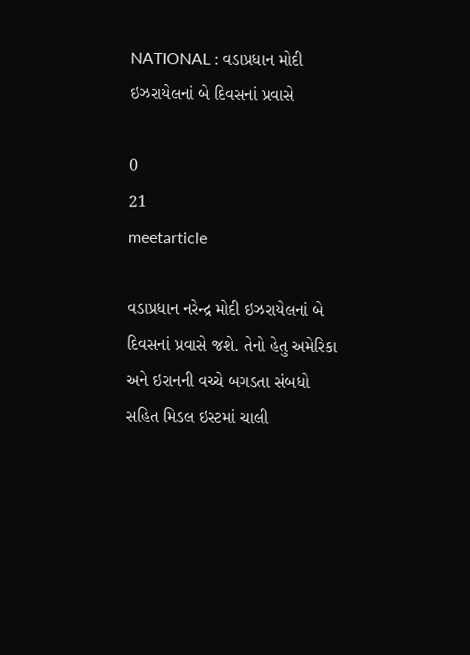NATIONAL : વડાપ્રધાન મોદી ઇઝરાયેલનાં બે દિવસનાં પ્રવાસે

0
21
meetarticle

વડાપ્રધાન નરેન્દ્ર મોદી ઇઝરાયેલનાં બે દિવસનાં પ્રવાસે જશે. તેનો હેતુ અમેરિકા અને ઇરાનની વચ્ચે બગડતા સંબધો સહિત મિડલ ઇસ્ટમાં ચાલી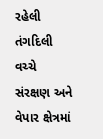રહેલી તંગદિલી વચ્ચે  સંરક્ષણ અને વેપાર ક્ષેત્રમાં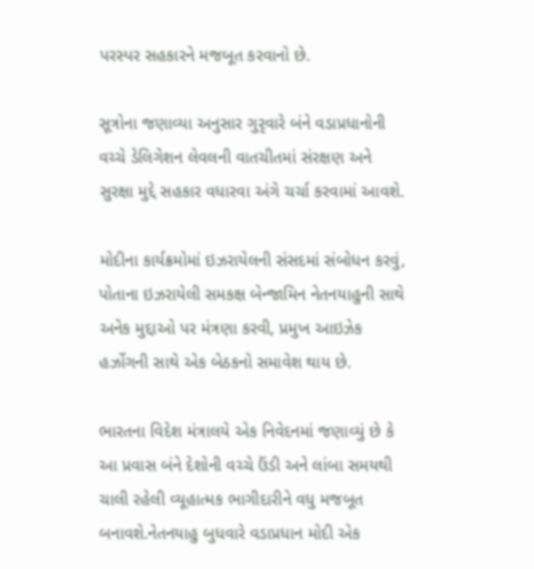પરસ્પર સહકારને મજબૂત કરવાનો છે.

સૂત્રોના જણાવ્યા અનુસાર ગુરૃવારે બંને વડાપ્રધાનોની વચ્ચે ડેલિગેશન લેવલની વાતચીતમાં સંરક્ષણ અને સુરક્ષા મુદ્દે સહકાર વધારવા અંગે ચર્ચા કરવામાં આવશે.

મોદીના કાર્યક્રમોમાં ઇઝરાયેલની સંસદમાં સંબોધન કરવું, પોતાના ઇઝરાયેલી સમકક્ષ બેન્જામિન નેતનયાહુની સાથે અનેક મુદ્દાઓ પર મંત્રણા કરવી, પ્રમુખ આઇઝેક હર્ઝોગની સાથે એક બેઠકનો સમાવેશ થાય છે.

ભારતના વિદેશ મંત્રાલયે એક નિવેદનમાં જણાવ્યું છે કે આ પ્રવાસ બંને દેશોની વચ્ચે ઉંડી અને લાંબા સમયથી ચાલી રહેલી વ્યૂહાત્મક ભાગીદારીને વધુ મજબૂત બનાવશે.નેતનયાહુ બુધવારે વડાપ્રધાન મોદી એક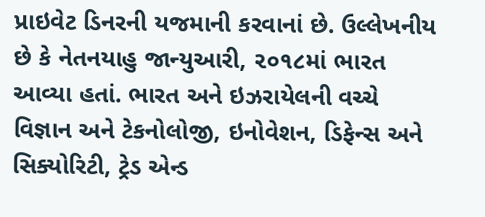પ્રાઇવેટ ડિનરની યજમાની કરવાનાં છે. ઉલ્લેખનીય છે કે નેતનયાહુ જાન્યુઆરી, ૨૦૧૮માં ભારત આવ્યા હતાં. ભારત અને ઇઝરાયેલની વચ્ચે વિજ્ઞાન અને ટેકનોલોજી, ઇનોવેશન, ડિફેન્સ અને સિક્યોરિટી, ટ્રેડ એન્ડ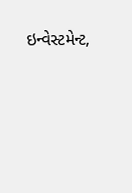ઇન્વેસ્ટમેન્ટ,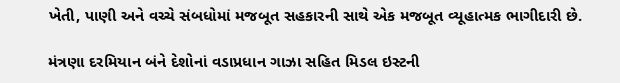ખેતી, પાણી અને વચ્ચે સંબધોમાં મજબૂત સહકારની સાથે એક મજબૂત વ્યૂહાત્મક ભાગીદારી છે.

મંત્રણા દરમિયાન બંને દેશોનાં વડાપ્રધાન ગાઝા સહિત મિડલ ઇસ્ટની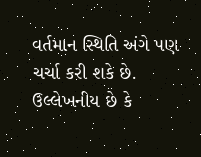વર્તમાન સ્થિતિ અંગે પણ ચર્ચા કરી શકે છે. ઉલ્લેખનીય છે કે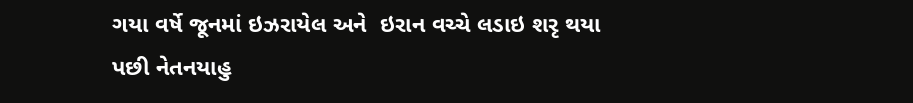ગયા વર્ષે જૂનમાં ઇઝરાયેલ અને  ઇરાન વચ્ચે લડાઇ શરૃ થયા પછી નેતનયાહુ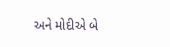અને મોદીએ બે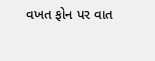વખત ફોન પર વાત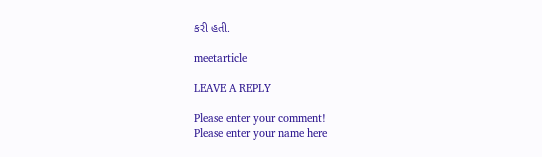કરી હતી.

meetarticle

LEAVE A REPLY

Please enter your comment!
Please enter your name here